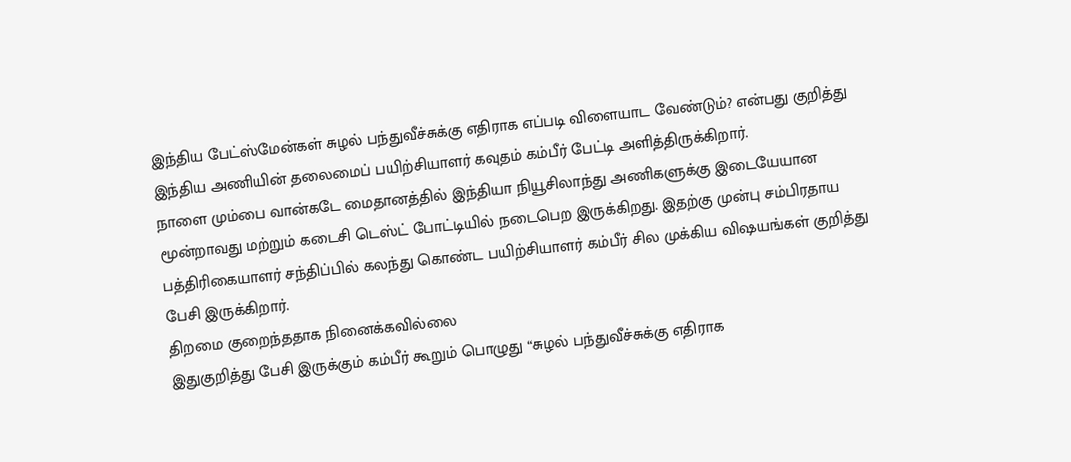இந்திய பேட்ஸ்மேன்கள் சுழல் பந்துவீச்சுக்கு எதிராக எப்படி விளையாட வேண்டும்? என்பது குறித்து இந்திய அணியின் தலைமைப் பயிற்சியாளர் கவுதம் கம்பீர் பேட்டி அளித்திருக்கிறார்.
நாளை மும்பை வான்கடே மைதானத்தில் இந்தியா நியூசிலாந்து அணிகளுக்கு இடையேயான மூன்றாவது மற்றும் கடைசி டெஸ்ட் போட்டியில் நடைபெற இருக்கிறது. இதற்கு முன்பு சம்பிரதாய பத்திரிகையாளர் சந்திப்பில் கலந்து கொண்ட பயிற்சியாளர் கம்பீர் சில முக்கிய விஷயங்கள் குறித்து பேசி இருக்கிறார்.
திறமை குறைந்ததாக நினைக்கவில்லை
இதுகுறித்து பேசி இருக்கும் கம்பீர் கூறும் பொழுது “சுழல் பந்துவீச்சுக்கு எதிராக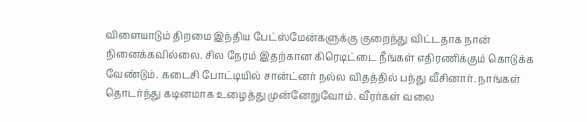விளையாடும் திறமை இந்திய பேட்ஸ்மேன்களுக்கு குறைந்து விட்டதாக நான் நினைக்கவில்லை. சில நேரம் இதற்கான கிரெடிட்டை நீங்கள் எதிரணிக்கும் கொடுக்க வேண்டும். கடைசி போட்டியில் சான்ட்னர் நல்ல விதத்தில் பந்து வீசினார். நாங்கள் தொடர்ந்து கடினமாக உழைத்து முன்னேறுவோம். வீரர்கள் வலை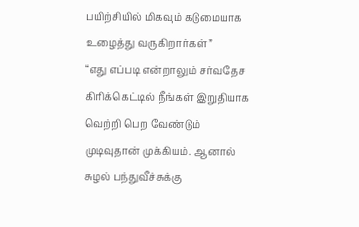பயிற்சியில் மிகவும் கடுமையாக உழைத்து வருகிறார்கள்”
“எது எப்படி என்றாலும் சர்வதேச கிரிக்கெட்டில் நீங்கள் இறுதியாக வெற்றி பெற வேண்டும் முடிவுதான் முக்கியம். ஆனால் சுழல் பந்துவீச்சுக்கு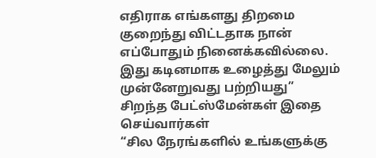எதிராக எங்களது திறமை குறைந்து விட்டதாக நான் எப்போதும் நினைக்கவில்லை. இது கடினமாக உழைத்து மேலும் முன்னேறுவது பற்றியது”
சிறந்த பேட்ஸ்மேன்கள் இதை செய்வார்கள்
“சில நேரங்களில் உங்களுக்கு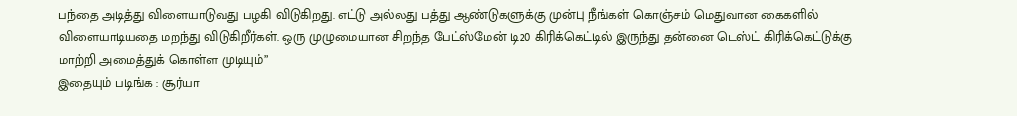பந்தை அடித்து விளையாடுவது பழகி விடுகிறது. எட்டு அல்லது பத்து ஆண்டுகளுக்கு முன்பு நீங்கள் கொஞ்சம் மெதுவான கைகளில் விளையாடியதை மறந்து விடுகிறீர்கள். ஒரு முழுமையான சிறந்த பேட்ஸ்மேன் டி20 கிரிக்கெட்டில் இருந்து தன்னை டெஸ்ட் கிரிக்கெட்டுக்கு மாற்றி அமைத்துக் கொள்ள முடியும்”
இதையும் படிங்க : சூர்யா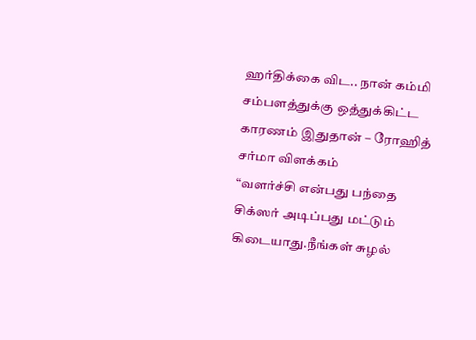ஹர்திக்கை விட.. நான் கம்மி சம்பளத்துக்கு ஒத்துக்கிட்ட காரணம் இதுதான் – ரோஹித் சர்மா விளக்கம்
“வளர்ச்சி என்பது பந்தை சிக்ஸர் அடிப்பது மட்டும் கிடையாது.நீங்கள் சுழல்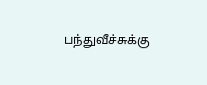பந்துவீச்சுக்கு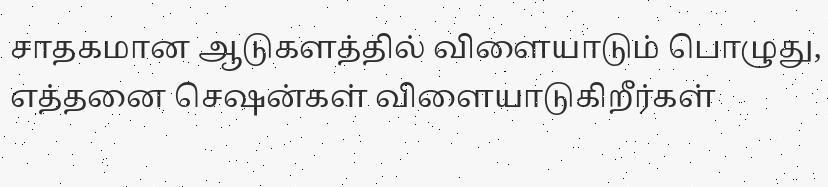சாதகமான ஆடுகளத்தில் விளையாடும் பொழுது, எத்தனை செஷன்கள் விளையாடுகிறீர்கள்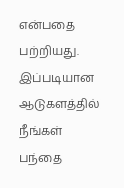என்பதை பற்றியது. இப்படியான ஆடுகளத்தில் நீங்கள் பந்தை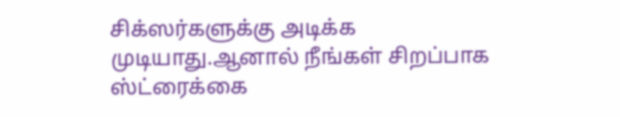சிக்ஸர்களுக்கு அடிக்க முடியாது.ஆனால் நீங்கள் சிறப்பாக ஸ்ட்ரைக்கை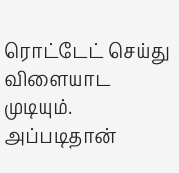ரொட்டேட் செய்து விளையாட முடியும். அப்படிதான்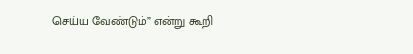செய்ய வேண்டும்” என்று கூறி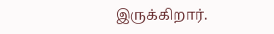இருக்கிறார்.